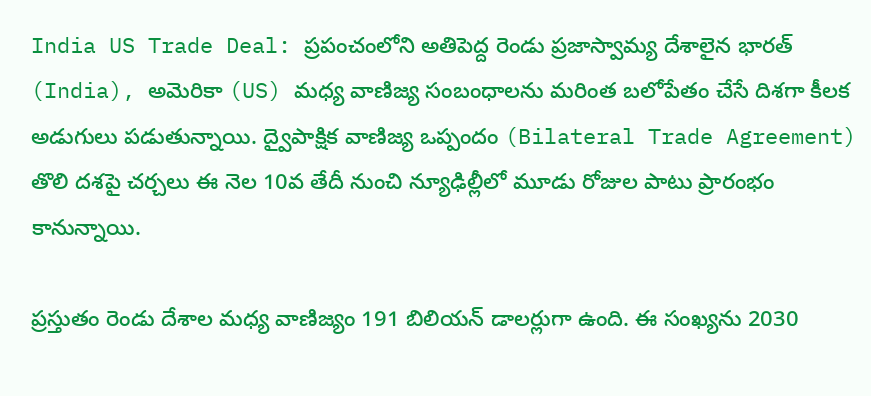India US Trade Deal: ప్రపంచంలోని అతిపెద్ద రెండు ప్రజాస్వామ్య దేశాలైన భారత్ (India), అమెరికా (US) మధ్య వాణిజ్య సంబంధాలను మరింత బలోపేతం చేసే దిశగా కీలక అడుగులు పడుతున్నాయి. ద్వైపాక్షిక వాణిజ్య ఒప్పందం (Bilateral Trade Agreement) తొలి దశపై చర్చలు ఈ నెల 10వ తేదీ నుంచి న్యూఢిల్లీలో మూడు రోజుల పాటు ప్రారంభం కానున్నాయి.

ప్రస్తుతం రెండు దేశాల మధ్య వాణిజ్యం 191 బిలియన్ డాలర్లుగా ఉంది. ఈ సంఖ్యను 2030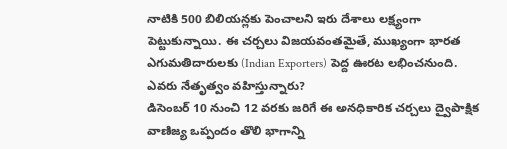నాటికి 500 బిలియన్లకు పెంచాలని ఇరు దేశాలు లక్ష్యంగా పెట్టుకున్నాయి. ఈ చర్చలు విజయవంతమైతే, ముఖ్యంగా భారత ఎగుమతిదారులకు (Indian Exporters) పెద్ద ఊరట లభించనుంది.
ఎవరు నేతృత్వం వహిస్తున్నారు?
డిసెంబర్ 10 నుంచి 12 వరకు జరిగే ఈ అనధికారిక చర్చలు ద్వైపాక్షిక వాణిజ్య ఒప్పందం తొలి భాగాన్ని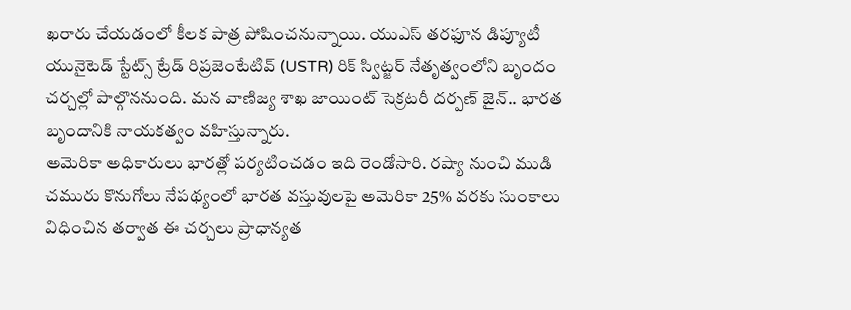ఖరారు చేయడంలో కీలక పాత్ర పోషించనున్నాయి. యుఎస్ తరఫూన డిప్యూటీ యునైటెడ్ స్టేట్స్ ట్రేడ్ రిప్రజెంటేటివ్ (USTR) రిక్ స్విట్జర్ నేతృత్వంలోని బృందం చర్చల్లో పాల్గొననుంది. మన వాణిజ్య శాఖ జాయింట్ సెక్రటరీ దర్పణ్ జైన్.. భారత బృందానికి నాయకత్వం వహిస్తున్నారు.
అమెరికా అధికారులు భారత్లో పర్యటించడం ఇది రెండోసారి. రష్యా నుంచి ముడి చమురు కొనుగోలు నేపథ్యంలో భారత వస్తువులపై అమెరికా 25% వరకు సుంకాలు విధించిన తర్వాత ఈ చర్చలు ప్రాధాన్యత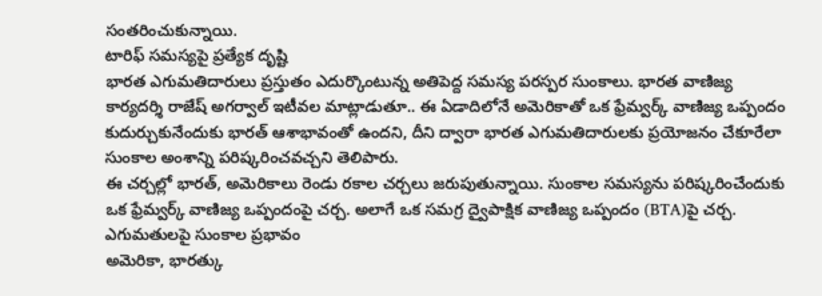సంతరించుకున్నాయి.
టారిఫ్ సమస్యపై ప్రత్యేక దృష్టి
భారత ఎగుమతిదారులు ప్రస్తుతం ఎదుర్కొంటున్న అతిపెద్ద సమస్య పరస్పర సుంకాలు. భారత వాణిజ్య కార్యదర్శి రాజేష్ అగర్వాల్ ఇటీవల మాట్లాడుతూ.. ఈ ఏడాదిలోనే అమెరికాతో ఒక ఫ్రేమ్వర్క్ వాణిజ్య ఒప్పందం కుదుర్చుకునేందుకు భారత్ ఆశాభావంతో ఉందని, దీని ద్వారా భారత ఎగుమతిదారులకు ప్రయోజనం చేకూరేలా సుంకాల అంశాన్ని పరిష్కరించవచ్చని తెలిపారు.
ఈ చర్చల్లో భారత్, అమెరికాలు రెండు రకాల చర్చలు జరుపుతున్నాయి. సుంకాల సమస్యను పరిష్కరించేందుకు ఒక ఫ్రేమ్వర్క్ వాణిజ్య ఒప్పందంపై చర్చ. అలాగే ఒక సమగ్ర ద్వైపాక్షిక వాణిజ్య ఒప్పందం (BTA)పై చర్చ.
ఎగుమతులపై సుంకాల ప్రభావం
అమెరికా, భారత్కు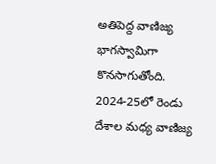అతిపెద్ద వాణిజ్య భాగస్వామిగా కొనసాగుతోంది. 2024-25లో రెండు దేశాల మధ్య వాణిజ్య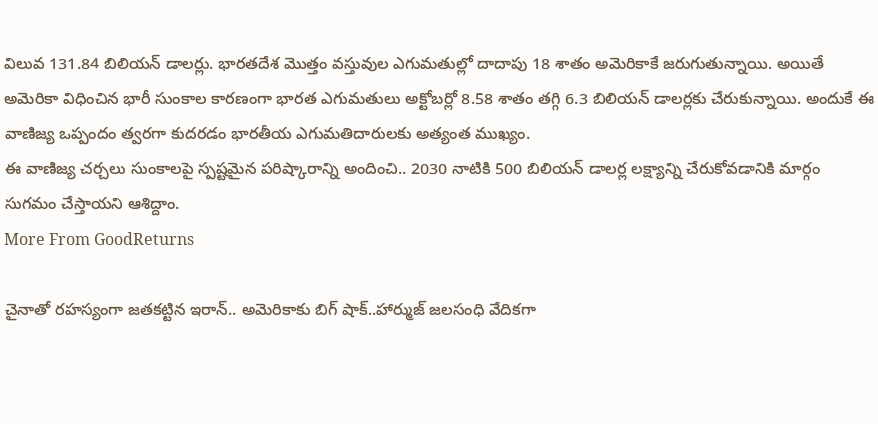విలువ 131.84 బిలియన్ డాలర్లు. భారతదేశ మొత్తం వస్తువుల ఎగుమతుల్లో దాదాపు 18 శాతం అమెరికాకే జరుగుతున్నాయి. అయితే అమెరికా విధించిన భారీ సుంకాల కారణంగా భారత ఎగుమతులు అక్టోబర్లో 8.58 శాతం తగ్గి 6.3 బిలియన్ డాలర్లకు చేరుకున్నాయి. అందుకే ఈ వాణిజ్య ఒప్పందం త్వరగా కుదరడం భారతీయ ఎగుమతిదారులకు అత్యంత ముఖ్యం.
ఈ వాణిజ్య చర్చలు సుంకాలపై స్పష్టమైన పరిష్కారాన్ని అందించి.. 2030 నాటికి 500 బిలియన్ డాలర్ల లక్ష్యాన్ని చేరుకోవడానికి మార్గం సుగమం చేస్తాయని ఆశిద్దాం.
More From GoodReturns

చైనాతో రహస్యంగా జతకట్టిన ఇరాన్.. అమెరికాకు బిగ్ షాక్..హార్ముజ్ జలసంధి వేదికగా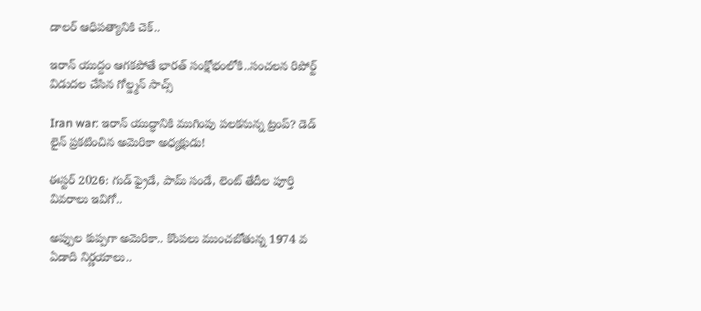డాలర్ ఆధిపత్యానికి చెక్..

ఇరాన్ యుద్దం ఆగకపోతే భారత్ సంక్షోభంలోకి..సంచలన రిపోర్ట్ విడుదల చేసిన గోల్డ్మన్ సాచ్స్

Iran war: ఇరాన్ యుద్ధానికి ముగింపు పలకనున్న ట్రంప్? డెడ్ లైన్ ప్రకటించిన అమెరికా అధ్యక్షుడు!

ఈస్టర్ 2026: గుడ్ ఫ్రైడే, పామ్ సండే, లెంట్ తేదీల పూర్తి వివరాలు ఇవిగో..

అప్పుల కుప్పగా అమెరికా.. కొంపలు ముంచబోతున్న 1974 వ ఏడాది నిర్ణయాలు..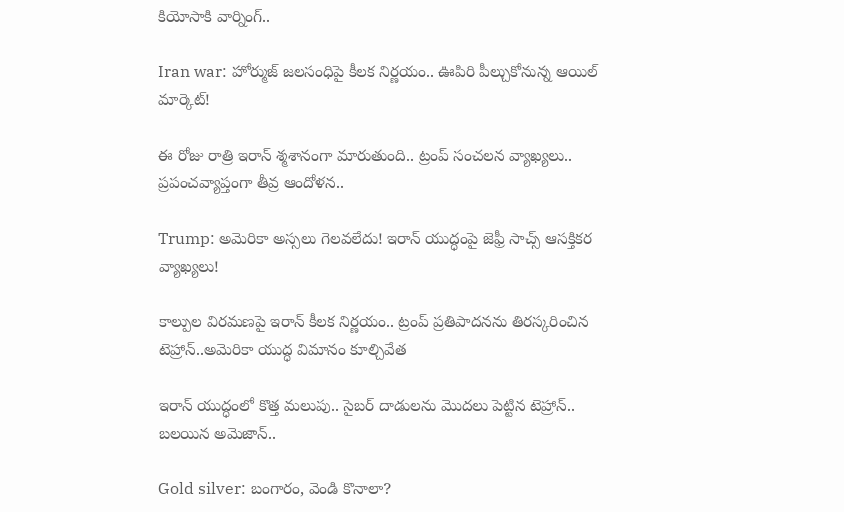కియోసాకి వార్నింగ్..

Iran war: హోర్ముజ్ జలసంధిపై కీలక నిర్ణయం.. ఊపిరి పీల్చుకోనున్న ఆయిల్ మార్కెట్!

ఈ రోజు రాత్రి ఇరాన్ శ్మశానంగా మారుతుంది.. ట్రంప్ సంచలన వ్యాఖ్యలు.. ప్రపంచవ్యాప్తంగా తీవ్ర ఆందోళన..

Trump: అమెరికా అస్సలు గెలవలేదు! ఇరాన్ యుద్ధంపై జెఫ్రీ సాచ్స్ ఆసక్తికర వ్యాఖ్యలు!

కాల్పుల విరమణపై ఇరాన్ కీలక నిర్ణయం.. ట్రంప్ ప్రతిపాదనను తిరస్కరించిన టెహ్రాన్..అమెరికా యుద్ధ విమానం కూల్చివేత

ఇరాన్ యుద్ధంలో కొత్త మలుపు.. సైబర్ దాడులను మొదలు పెట్టిన టెహ్రాన్.. బలయిన అమెజాన్..

Gold silver: బంగారం, వెండి కొనాలా?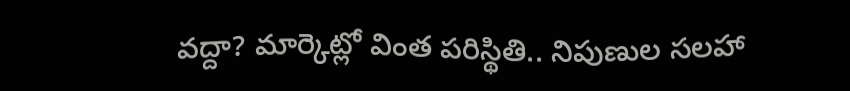వద్దా? మార్కెట్లో వింత పరిస్థితి.. నిపుణుల సలహా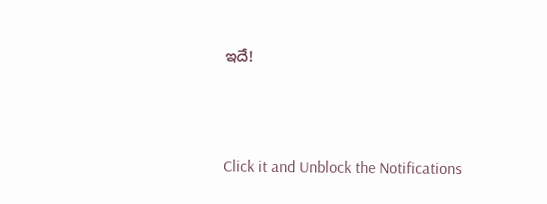ఇదే!



Click it and Unblock the Notifications